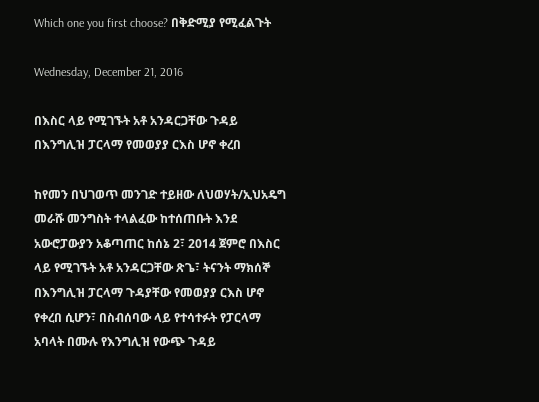Which one you first choose? በቅድሚያ የሚፈልጉት

Wednesday, December 21, 2016

በእስር ላይ የሚገኙት አቶ አንዳርጋቸው ጉዳይ በእንግሊዝ ፓርላማ የመወያያ ርእስ ሆኖ ቀረበ

ከየመን በህገወጥ መንገድ ተይዘው ለህወሃት/ኢህአዴግ መራሹ መንግስት ተላልፈው ከተሰጠቡት እንደ አውሮፓውያን አቆጣጠር ከሰኔ 2፣ 2014 ጀምሮ በእስር ላይ የሚገኙት አቶ አንዳርጋቸው ጽጌ፣ ትናንት ማክሰኞ በእንግሊዝ ፓርላማ ጉዳያቸው የመወያያ ርእስ ሆኖ የቀረበ ሲሆን፣ በስብሰባው ላይ የተሳተፉት የፓርላማ አባላት በሙሉ የእንግሊዝ የውጭ ጉዳይ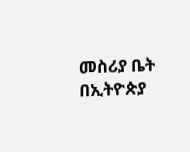መስሪያ ቤት በኢትዮጵያ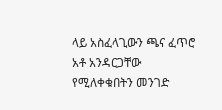ላይ አስፈላጊውን ጫና ፈጥሮ አቶ አንዳርጋቸው የሚለቀቁበትን መንገድ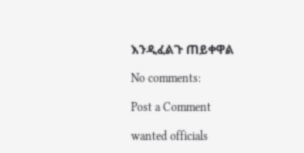እንዲፈልጉ ጠይቀዋል

No comments:

Post a Comment

wanted officials